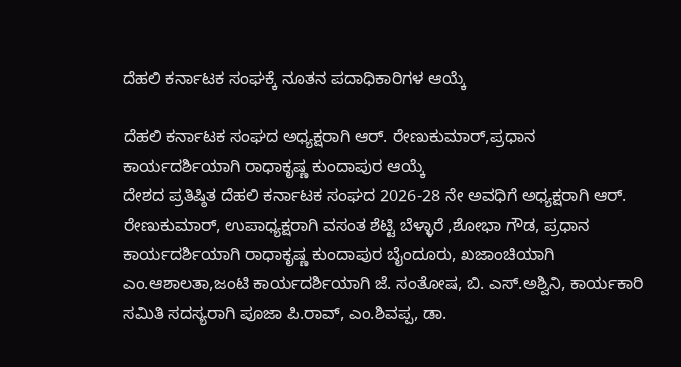ದೆಹಲಿ ಕರ್ನಾಟಕ ಸಂಘಕ್ಕೆ ನೂತನ ಪದಾಧಿಕಾರಿಗಳ ಆಯ್ಕೆ

ದೆಹಲಿ ಕರ್ನಾಟಕ ಸಂಘದ ಅಧ್ಯಕ್ಷರಾಗಿ ಆರ್. ರೇಣುಕುಮಾರ್,ಪ್ರಧಾನ ಕಾರ್ಯದರ್ಶಿಯಾಗಿ ರಾಧಾಕೃಷ್ಣ ಕುಂದಾಪುರ ಆಯ್ಕೆ
ದೇಶದ ಪ್ರತಿಷ್ಠಿತ ದೆಹಲಿ ಕರ್ನಾಟಕ ಸಂಘದ 2026-28 ನೇ ಅವಧಿಗೆ ಅಧ್ಯಕ್ಷರಾಗಿ ಆರ್. ರೇಣುಕುಮಾರ್, ಉಪಾಧ್ಯಕ್ಷರಾಗಿ ವಸಂತ ಶೆಟ್ಟಿ ಬೆಳ್ಳಾರೆ ,ಶೋಭಾ ಗೌಡ, ಪ್ರಧಾನ ಕಾರ್ಯದರ್ಶಿಯಾಗಿ ರಾಧಾಕೃಷ್ಣ ಕುಂದಾಪುರ ಬೈಂದೂರು, ಖಜಾಂಚಿಯಾಗಿ ಎಂ.ಆಶಾಲತಾ,ಜಂಟಿ ಕಾರ್ಯದರ್ಶಿಯಾಗಿ ಜೆ. ಸಂತೋಷ, ಬಿ. ಎಸ್.ಅಶ್ವಿನಿ, ಕಾರ್ಯಕಾರಿ ಸಮಿತಿ ಸದಸ್ಯರಾಗಿ ಪೂಜಾ ಪಿ.ರಾವ್, ಎಂ.ಶಿವಪ್ಪ, ಡಾ.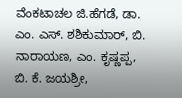ವೆಂಕಟಾಚಲ ಜಿ.ಹೆಗಡೆ, ಡಾ. ಎಂ. ಎಸ್. ಶಶಿಕುಮಾರ್, ಬಿ. ನಾರಾಯಣ, ಎಂ. ಕೃಷ್ಣಪ್ಪ, ಬಿ. ಕೆ. ಜಯಶ್ರೀ,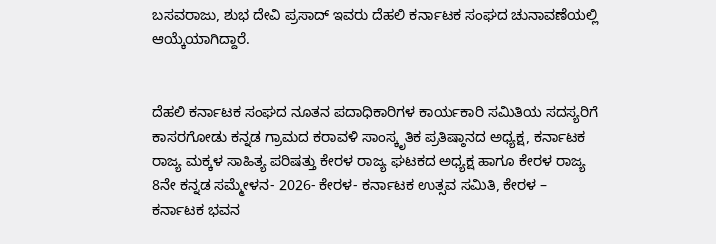ಬಸವರಾಜು, ಶುಭ ದೇವಿ ಪ್ರಸಾದ್ ಇವರು ದೆಹಲಿ ಕರ್ನಾಟಕ ಸಂಘದ ಚುನಾವಣೆಯಲ್ಲಿ ಆಯ್ಕೆಯಾಗಿದ್ದಾರೆ.


ದೆಹಲಿ ಕರ್ನಾಟಕ ಸಂಘದ ನೂತನ ಪದಾಧಿಕಾರಿಗಳ ಕಾರ್ಯಕಾರಿ ಸಮಿತಿಯ ಸದಸ್ಯರಿಗೆ ಕಾಸರಗೋಡು ಕನ್ನಡ ಗ್ರಾಮದ ಕರಾವಳಿ ಸಾಂಸ್ಕೃತಿಕ ಪ್ರತಿಷ್ಠಾನದ ಅಧ್ಯಕ್ಷ, ಕರ್ನಾಟಕ ರಾಜ್ಯ ಮಕ್ಕಳ ಸಾಹಿತ್ಯ ಪರಿಷತ್ತು ಕೇರಳ ರಾಜ್ಯ ಘಟಕದ ಅಧ್ಯಕ್ಷ ಹಾಗೂ ಕೇರಳ ರಾಜ್ಯ 8ನೇ ಕನ್ನಡ ಸಮ್ಮೇಳನ- 2026- ಕೇರಳ- ಕರ್ನಾಟಕ ಉತ್ಸವ ಸಮಿತಿ, ಕೇರಳ – ಕರ್ನಾಟಕ ಭವನ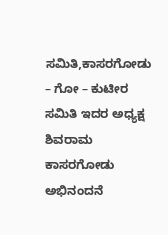ಸಮಿತಿ,ಕಾಸರಗೋಡು – ಗೋ – ಕುಟೀರ ಸಮಿತಿ ಇದರ ಅಧ್ಯಕ್ಷ ಶಿವರಾಮ ಕಾಸರಗೋಡು ಅಭಿನಂದನೆ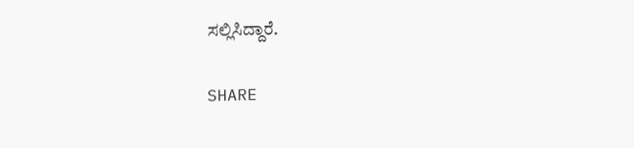ಸಲ್ಲಿಸಿದ್ದಾರೆ.

SHARE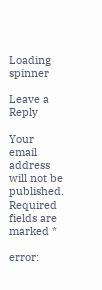Loading spinner

Leave a Reply

Your email address will not be published. Required fields are marked *

error: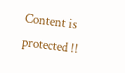Content is protected !!